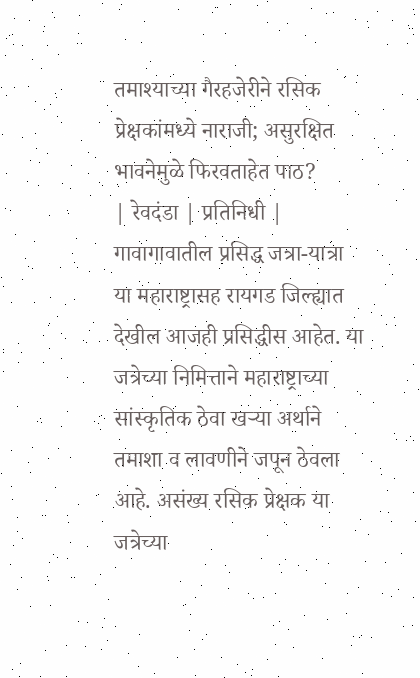तमाश्याच्या गैरहजेरीने रसिक प्रेक्षकांमध्ये नाराजी; असुरक्षित भावनेमुळे फिरवताहेत पाठ?
| रेवदंडा | प्रतिनिधी |
गावागावातील प्रसिद्ध जत्रा-यात्रा या महाराष्ट्रासह रायगड जिल्ह्यात देखील आजही प्रसिद्धीस आहेत. या जत्रेच्या निमित्ताने महाराष्ट्राच्या सांस्कृतिक ठेवा खऱ्या अर्थाने तमाशा व लावणीने जपून ठेवला आहे. असंख्य रसिक प्रेक्षक या जत्रेच्या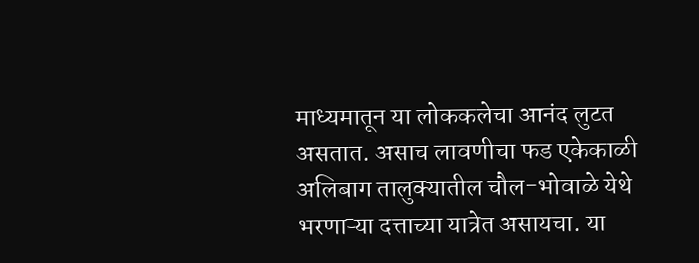माध्यमातून या लोककलेचा आनंद लुटत असतात. असाच लावणीचा फड एकेकाळी अलिबाग तालुक्यातील चौल-भोवाळे येथे भरणाऱ्या दत्ताच्या यात्रेत असायचा. या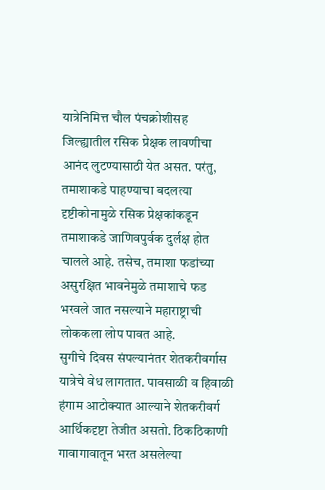यात्रेनिमित्त चौल पंचक्रोशीसह जिल्ह्यातील रसिक प्रेक्षक लावणीचा आनंद लुटण्यासाठी येत असत. परंतु, तमाशाकडे पाहण्याचा बदलत्या दृष्टीकोनामुळे रसिक प्रेक्षकांकडून तमाशाकडे जाणिवपुर्वक दुर्लक्ष होत चालले आहे. तसेच, तमाशा फडांच्या असुरक्षित भावनेमुळे तमाशाचे फड भरवले जात नसल्याने महाराष्ट्राची लोककला लोप पावत आहे.
सुगीचे दिवस संपल्यानंतर शेतकरीवर्गास यात्रेचे वेध लागतात. पावसाळी व हिवाळी हंगाम आटोक्यात आल्याने शेतकरीवर्ग आर्थिकदृष्टा तेजीत असतो. ठिकठिकाणी गावागावातून भरत असलेल्या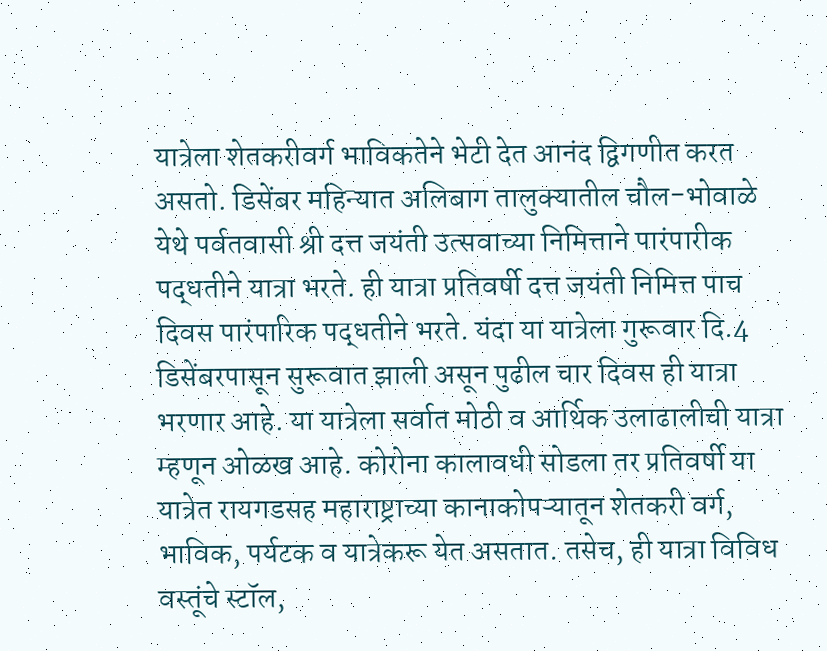यात्रेला शेतकरीवर्ग भाविकतेने भेटी देत आनंद द्विगणीत करत असतो. डिसेंबर महिन्यात अलिबाग तालुक्यातील चौल-भोवाळे येथे पर्वतवासी श्री दत्त जयंती उत्सवाच्या निमित्ताने पारंपारीक पद्धतीने यात्रा भरते. ही यात्रा प्रतिवर्षी दत्त जयंती निमित्त पाच दिवस पारंपारिक पद्धतीने भरते. यंदा या यात्रेला गुरूवार दि.4 डिसेंबरपासून सुरूवात झाली असून पुढील चार दिवस ही यात्रा भरणार आहे. या यात्रेला सर्वात मोठी व आर्थिक उलाढालीची यात्रा म्हणून ओळख आहे. कोरोना कालावधी सोडला तर प्रतिवर्षी या यात्रेत रायगडसह महाराष्ट्राच्या कानाकोपऱ्यातून शेतकरी वर्ग, भाविक, पर्यटक व यात्रेकरू येत असतात. तसेच, ही यात्रा विविध वस्तूंचे स्टॉल,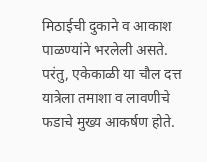मिठाईची दुकाने व आकाश पाळण्यांने भरलेली असते. परंतु, एकेकाळी या चौल दत्त यात्रेला तमाशा व लावणीचे फडाचे मुख्य आकर्षण होते.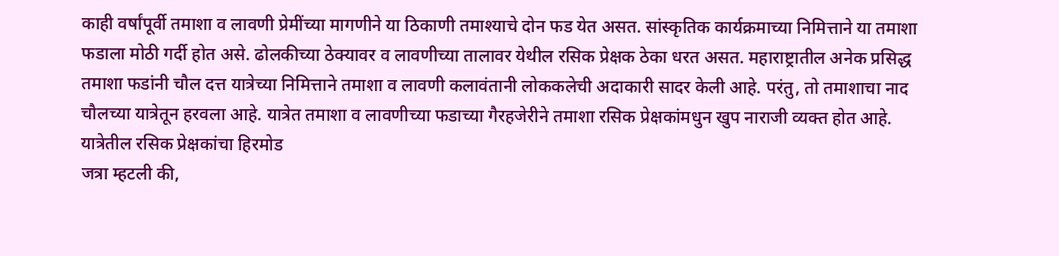काही वर्षांपूर्वी तमाशा व लावणी प्रेमींच्या मागणीने या ठिकाणी तमाश्याचे दोन फड येत असत. सांस्कृतिक कार्यक्रमाच्या निमित्ताने या तमाशा फडाला मोठी गर्दी होत असे. ढोलकीच्या ठेक्यावर व लावणीच्या तालावर येथील रसिक प्रेक्षक ठेका धरत असत. महाराष्ट्रातील अनेक प्रसिद्ध तमाशा फडांनी चौल दत्त यात्रेच्या निमित्ताने तमाशा व लावणी कलावंतानी लोककलेची अदाकारी सादर केली आहे. परंतु, तो तमाशाचा नाद चौलच्या यात्रेतून हरवला आहे. यात्रेत तमाशा व लावणीच्या फडाच्या गैरहजेरीने तमाशा रसिक प्रेक्षकांमधुन खुप नाराजी व्यक्त होत आहे.
यात्रेतील रसिक प्रेक्षकांचा हिरमोड
जत्रा म्हटली की,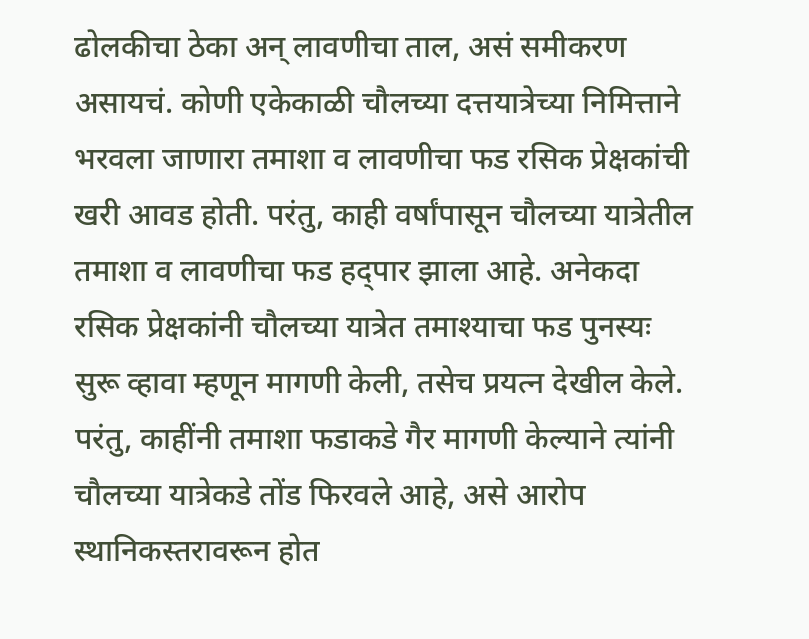ढोलकीचा ठेका अन् लावणीचा ताल, असं समीकरण असायचं. कोणी एकेकाळी चौलच्या दत्तयात्रेच्या निमित्ताने भरवला जाणारा तमाशा व लावणीचा फड रसिक प्रेक्षकांची खरी आवड होती. परंतु, काही वर्षांपासून चौलच्या यात्रेतील तमाशा व लावणीचा फड हद्पार झाला आहे. अनेकदा रसिक प्रेक्षकांनी चौलच्या यात्रेत तमाश्याचा फड पुनस्यः सुरू व्हावा म्हणून मागणी केली, तसेच प्रयत्न देखील केले. परंतु, काहींनी तमाशा फडाकडे गैर मागणी केल्याने त्यांनी चौलच्या यात्रेकडे तोंड फिरवले आहे, असे आरोप स्थानिकस्तरावरून होत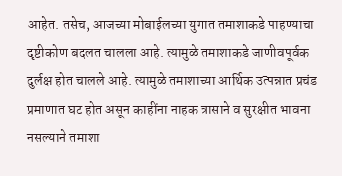आहेत. तसेच, आजच्या मोबाईलच्या युगात तमाशाकडे पाहण्याचा दृष्टीकोण बदलत चालला आहे. त्यामुळे तमाशाकडे जाणीवपूर्वक दुर्लक्ष होत चालले आहे. त्यामुळे तमाशाच्या आर्थिक उत्पन्नात प्रचंड प्रमाणात घट होत असून काहींना नाहक त्रासाने व सुरक्षीत भावना नसल्याने तमाशा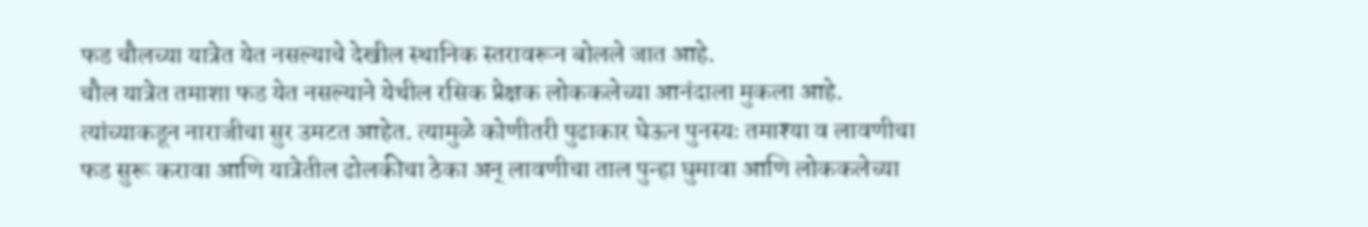फड चौलच्या यात्रेत येत नसल्याचे देखील स्थानिक स्तरावरून बोलले जात आहे.
चौल यात्रेत तमाशा फड येत नसल्याने येथील रसिक प्रेक्षक लोककलेच्या आनंदाला मुकला आहे. त्यांच्याकडून नाराजीचा सुर उमटत आहेत. त्यामुळे कोणीतरी पुढाकार घेऊन पुनस्यः तमाश्या व लावणीचा फड सुरू करावा आणि यात्रेतील ढोलकीचा ठेका अन् लावणीचा ताल पुन्हा घुमावा आणि लोककलेच्या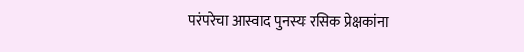परंपरेचा आस्वाद पुनस्यः रसिक प्रेक्षकांना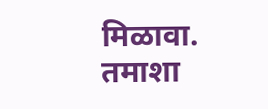मिळावा.
तमाशा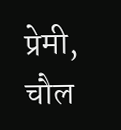प्रेमी,
चौल